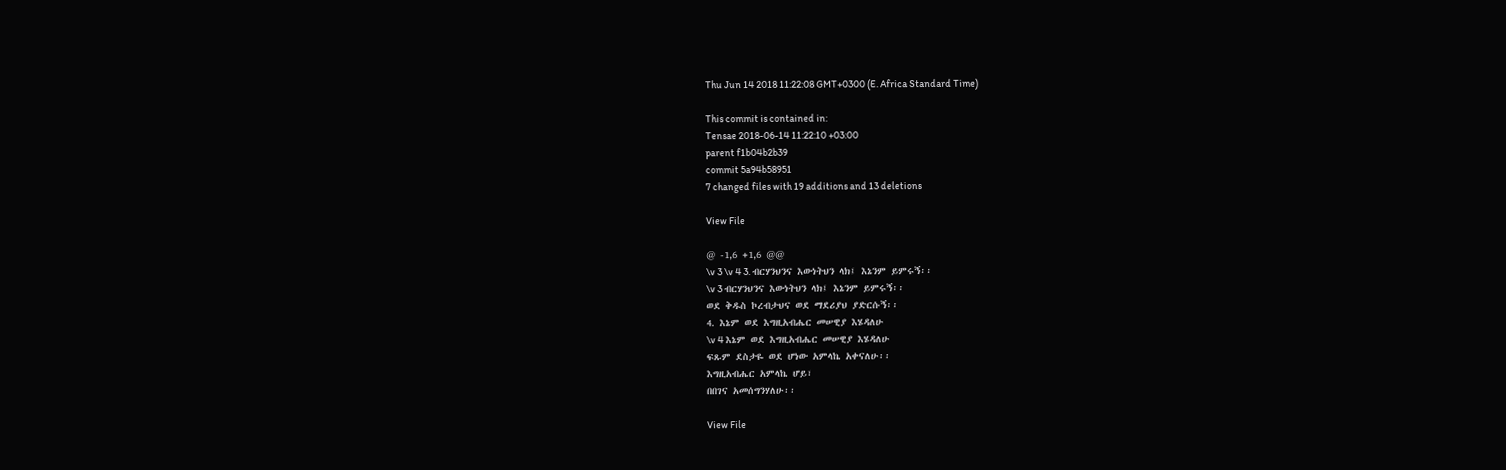Thu Jun 14 2018 11:22:08 GMT+0300 (E. Africa Standard Time)

This commit is contained in:
Tensae 2018-06-14 11:22:10 +03:00
parent f1b04b2b39
commit 5a94b58951
7 changed files with 19 additions and 13 deletions

View File

@ -1,6 +1,6 @@
\v 3 \v 4 3. ብርሃንህንና እውነትህን ላክ፤ እኔንም ይምሩኝ፡፡
\v 3 ብርሃንህንና እውነትህን ላክ፤ እኔንም ይምሩኝ፡፡
ወደ ቅዱስ ኮረብታህና ወደ ማደሪያህ ያድርሱኝ፡፡
4. እኔም ወደ እግዚአብሔር መሠዊያ እሄዳለሁ
\v 4 እኔም ወደ እግዚአብሔር መሠዊያ እሄዳለሁ
ፍጹም ደስታዬ ወደ ሆነው አምላኬ አቀናለሁ፡፡
እግዚአብሔር አምላኬ ሆይ፣
በበገና አመሰግንሃለሁ፡፡

View File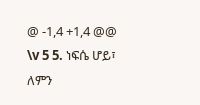@ -1,4 +1,4 @@
\v 5 5. ነፍሴ ሆይ፣ ለምን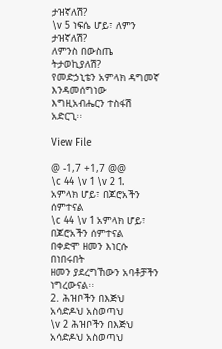ታዝኛለሽ?
\v 5 ነፍሴ ሆይ፣ ለምን ታዝኛለሽ?
ለምንስ በውስጤ ትታወኪያለሽ?
የመድኃኒቴን አምላክ ዳግመኛ እንዳመሰግነው
እግዚአብሔርን ተስፋሽ አድርጊ፡፡

View File

@ -1,7 +1,7 @@
\c 44 \v 1 \v 2 1. አምላክ ሆይ፣ በጆሮአችን ሰምተናል
\c 44 \v 1 አምላክ ሆይ፣ በጆሮአችን ሰምተናል
በቀድሞ ዘመን እነርሱ በነበሩበት
ዘመን ያደረግኸውን አባቶቻችን ነግረውናል፡፡
2. ሕዝቦችን በእጅህ አሳድዶህ አስወጣህ
\v 2 ሕዝቦችን በእጅህ አሳድዶህ አስወጣህ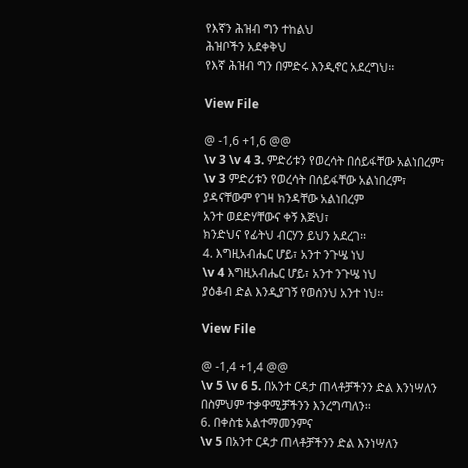የእኛን ሕዝብ ግን ተከልህ
ሕዝቦችን አደቀቅህ
የእኛ ሕዝብ ግን በምድሩ እንዲኖር አደረግህ፡፡

View File

@ -1,6 +1,6 @@
\v 3 \v 4 3. ምድሪቱን የወረሳት በሰይፋቸው አልነበረም፣
\v 3 ምድሪቱን የወረሳት በሰይፋቸው አልነበረም፣
ያዳናቸውም የገዛ ክንዳቸው አልነበረም
አንተ ወደድሃቸውና ቀኝ እጅህ፣
ክንድህና የፊትህ ብርሃን ይህን አደረገ፡፡
4. እግዚአብሔር ሆይ፣ አንተ ንጉሤ ነህ
\v 4 እግዚአብሔር ሆይ፣ አንተ ንጉሤ ነህ
ያዕቆብ ድል እንዲያገኝ የወሰንህ አንተ ነህ፡፡

View File

@ -1,4 +1,4 @@
\v 5 \v 6 5. በአንተ ርዳታ ጠላቶቻችንን ድል እንነሣለን
በስምህም ተቃዋሚቻችንን እንረግጣለን፡፡
6. በቀስቴ አልተማመንምና
\v 5 በአንተ ርዳታ ጠላቶቻችንን ድል እንነሣለን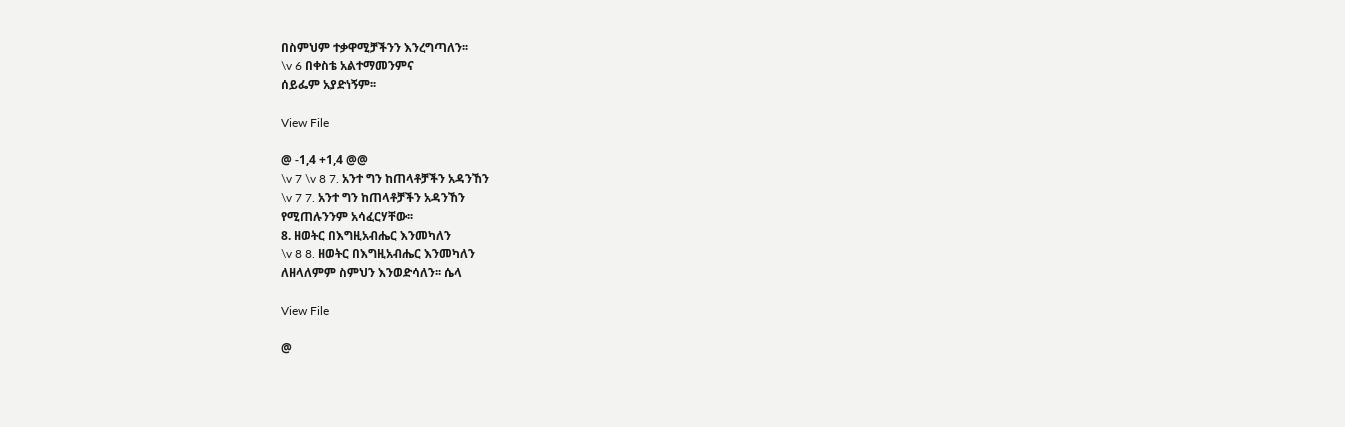በስምህም ተቃዋሚቻችንን እንረግጣለን፡፡
\v 6 በቀስቴ አልተማመንምና
ሰይፌም አያድነኝም፡፡

View File

@ -1,4 +1,4 @@
\v 7 \v 8 7. አንተ ግን ከጠላቶቻችን አዳንኸን
\v 7 7. አንተ ግን ከጠላቶቻችን አዳንኸን
የሚጠሉንንም አሳፈርሃቸው፡፡
8. ዘወትር በእግዚአብሔር እንመካለን
\v 8 8. ዘወትር በእግዚአብሔር እንመካለን
ለዘላለምም ስምህን እንወድሳለን፡፡ ሴላ

View File

@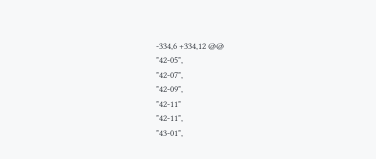-334,6 +334,12 @@
"42-05",
"42-07",
"42-09",
"42-11"
"42-11",
"43-01",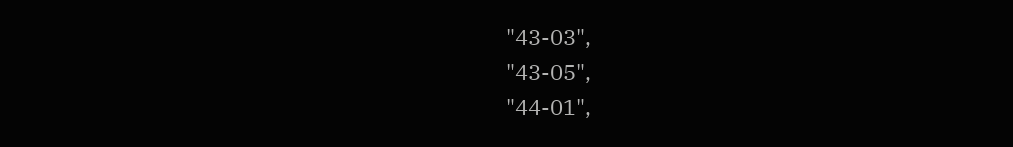"43-03",
"43-05",
"44-01",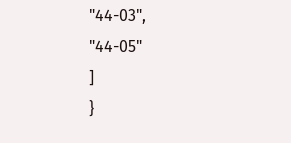"44-03",
"44-05"
]
}